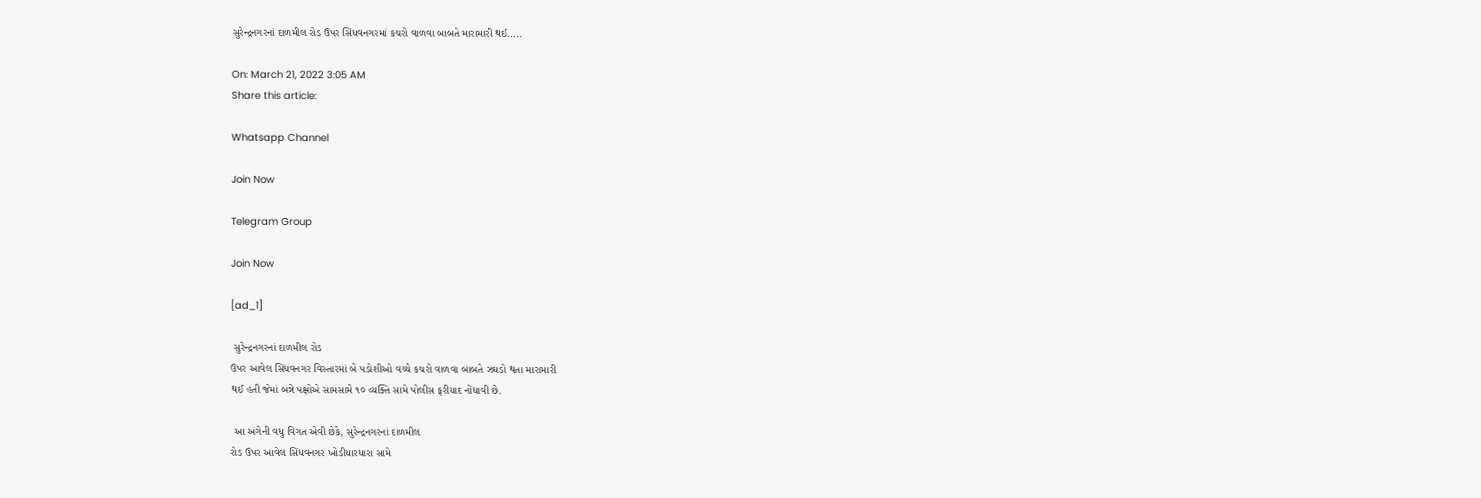સુરેન્દ્રનગરનાં દાળમીલ રોડ ઉપર સિંધવનગરમાં કચરો વાળવા બાબતે મારામારી થઈ…..

On: March 21, 2022 3:05 AM
Share this article:

Whatsapp Channel

Join Now

Telegram Group

Join Now

[ad_1]

 સુરેન્દ્રનગરનાં દાળમીલ રોડ
ઉપર આવેલ સિંધવનગર વિસ્તારમાં બે પડોશીઓ વચ્ચે કચરો વાળવા બાબતે ઝઘડો થતા મારામારી
થઈ હતી જેમાં બન્ને પક્ષોએ સામસામે ૧૦ વ્યક્તિ સામે પોલીસ ફરીયાદ નોંધાવી છે.

 આ અંગેની વધુ વિગત એવી છેકે, સુરેન્દ્રનગરનાં દાળમીલ
રોડ ઉપર આવેલ સિંધવનગર ખોડીયારધારા સામે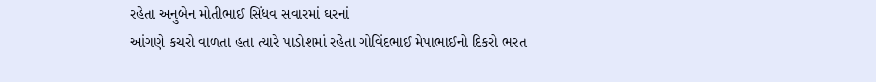રહેતા અનુબેન મોતીભાઈ સિંધવ સવારમાં ઘરનાં
આંગણે કચરો વાળતા હતા ત્યારે પાડોશમાં રહેતા ગોવિંદભાઈ મેપાભાઈનો દિકરો ભરત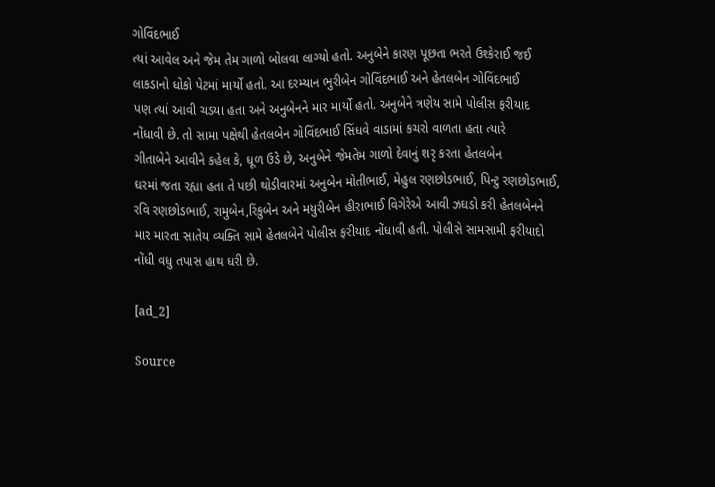ગોવિંદભાઈ
ત્યાં આવેલ અને જેમ તેમ ગાળો બોલવા લાગ્યો હતો. અનુબેને કારણ પૂછતા ભરતે ઉશ્કેરાઈ જઈ
લાકડાનો ધોકો પેટમાં માર્યો હતો. આ દરમ્યાન ભુરીબેન ગોવિંદભાઈ અને હેતલબેન ગોવિંદભાઈ
પણ ત્યાં આવી ચડયા હતા અને અનુબેનને માર માર્યો હતો. અનુબેને ત્રણેય સામે પોલીસ ફરીયાદ
નોંધાવી છે. તો સામા પક્ષેથી હેતલબેન ગોવિંદભાઈ સિંધવે વાડામાં કચરો વાળતા હતા ત્યારે
ગીતાબેને આવીને કહેલ કે, ધૂળ ઉડે છે, અનુબેને જેમતેમ ગાળો દેવાનું શરૃ કરતા હેતલબેન
ઘરમાં જતા રહ્યા હતા તે પછી થોડીવારમાં અનુબેન મોતીભાઈ, મેહુલ રણછોડભાઈ, પિન્ટુ રણછોડભાઈ,
રવિ રણછોડભાઈ, રામુબેન,રિંકુબેન અને મયુરીબેન હીરાભાઈ વિગેરેએ આવી ઝઘડો કરી હેતલબેનને
માર મારતા સાતેય વ્યક્તિ સામે હેતલબેને પોલીસ ફરીયાદ નોંધાવી હતી. પોલીસે સામસામી ફરીયાદો
નોંધી વધુ તપાસ હાથ ધરી છે.

[ad_2]

Source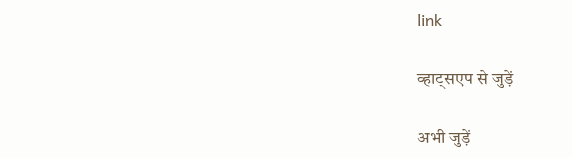link

व्हाट्सएप से जुड़ें

अभी जुड़ें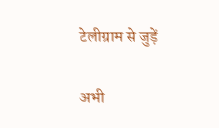टेलीग्राम से जुड़ें

अभी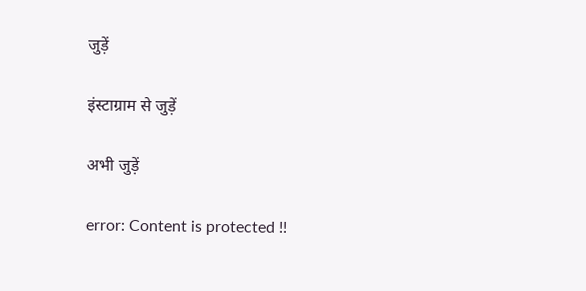जुड़ें

इंस्टाग्राम से जुड़ें

अभी जुड़ें

error: Content is protected !!